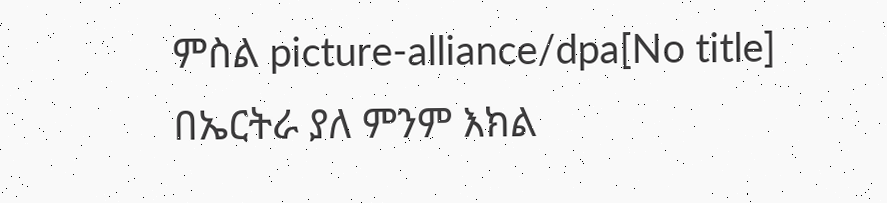ምስል picture-alliance/dpa[No title]
በኤርትራ ያለ ምንም እክል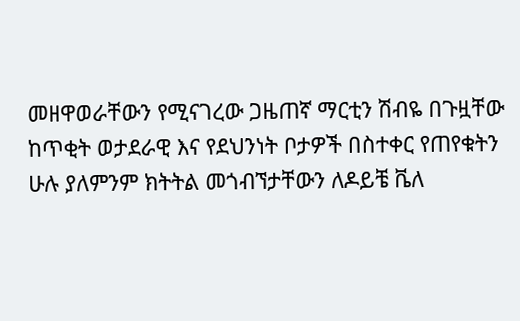መዘዋወራቸውን የሚናገረው ጋዜጠኛ ማርቲን ሽብዬ በጉዟቸው ከጥቂት ወታደራዊ እና የደህንነት ቦታዎች በስተቀር የጠየቁትን ሁሉ ያለምንም ክትትል መጎብኘታቸውን ለዶይቼ ቬለ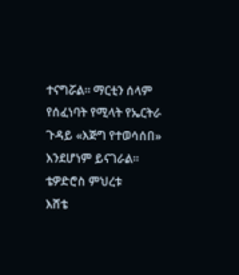ተናግሯል። ማርቲን ሰላም የሰፈነባት የሚላት የኤርትራ ጉዳይ «እጅግ የተወሳሰበ» እንደሆነም ይናገራል።
ቴዎድሮስ ምህረቱ
እሸቴ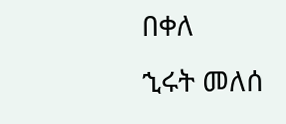በቀለ
ኂሩት መለሰ